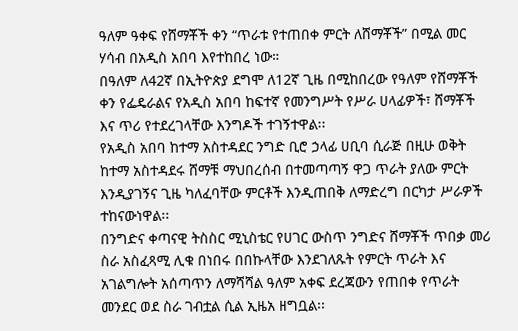ዓለም ዓቀፍ የሸማቾች ቀን “ጥራቱ የተጠበቀ ምርት ለሸማቾች” በሚል መር ሃሳብ በአዲስ አበባ እየተከበረ ነው።
በዓለም ለ42ኛ በኢትዮጵያ ደግሞ ለ12ኛ ጊዜ በሚከበረው የዓለም የሸማቾች ቀን የፌዴራልና የአዲስ አበባ ከፍተኛ የመንግሥት የሥራ ሀላፊዎች፣ ሸማቾች እና ጥሪ የተደረገላቸው እንግዶች ተገኝተዋል፡፡
የአዲስ አበባ ከተማ አስተዳደር ንግድ ቢሮ ኃላፊ ሀቢባ ሲራጅ በዚሁ ወቅት ከተማ አስተዳደሩ ሸማቹ ማህበረሰብ በተመጣጣኝ ዋጋ ጥራት ያለው ምርት እንዲያገኝና ጊዜ ካለፈባቸው ምርቶች እንዲጠበቅ ለማድረግ በርካታ ሥራዎች ተከናውነዋል፡፡
በንግድና ቀጣናዊ ትስስር ሚኒስቴር የሀገር ውስጥ ንግድና ሸማቾች ጥበቃ መሪ ስራ አስፈጻሚ ሊቁ በነበሩ በበኩላቸው እንደገለጹት የምርት ጥራት እና አገልግሎት አሰጣጥን ለማሻሻል ዓለም አቀፍ ደረጃውን የጠበቀ የጥራት መንደር ወደ ስራ ገብቷል ሲል ኢዜአ ዘግቧል፡፡